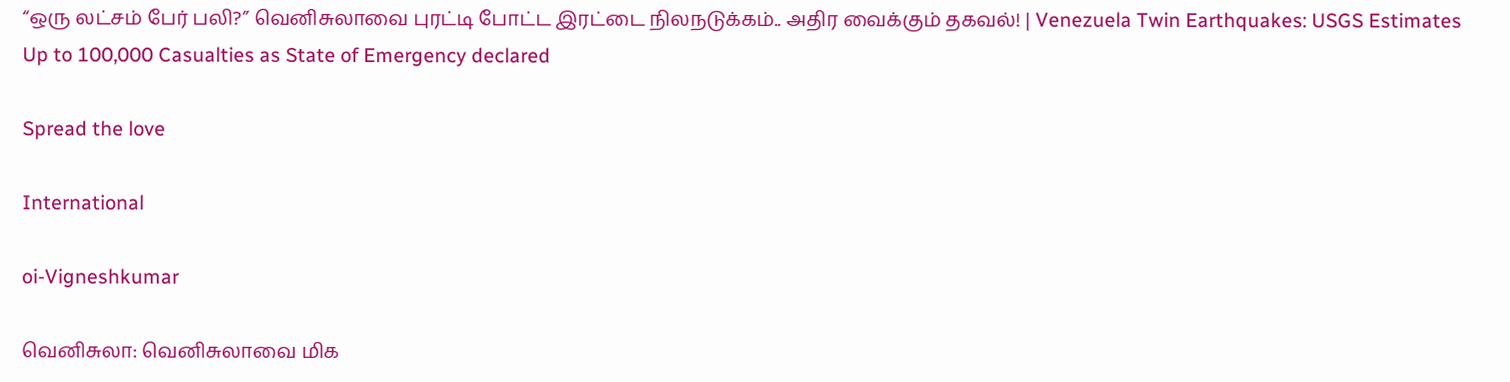“ஒரு லட்சம் பேர் பலி?” வெனிசுலாவை புரட்டி போட்ட இரட்டை நிலநடுக்கம்.. அதிர வைக்கும் தகவல்! | Venezuela Twin Earthquakes: USGS Estimates Up to 100,000 Casualties as State of Emergency declared

Spread the love

International

oi-Vigneshkumar

வெனிசுலா: வெனிசுலாவை மிக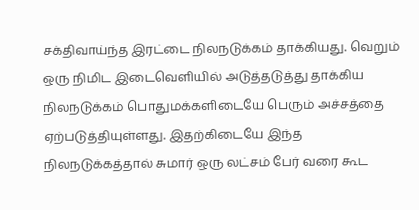சக்திவாய்ந்த இரட்டை நிலநடுக்கம் தாக்கியது. வெறும் ஒரு நிமிட இடைவெளியில் அடுத்தடுத்து தாக்கிய நிலநடுக்கம் பொதுமக்களிடையே பெரும் அச்சத்தை ஏற்படுத்தியுள்ளது. இதற்கிடையே இந்த நிலநடுக்கத்தால் சுமார் ஒரு லட்சம் பேர் வரை கூட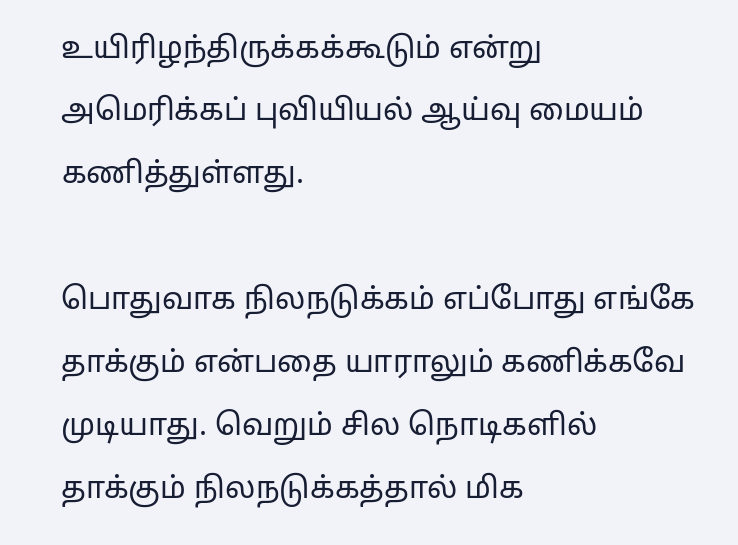உயிரிழந்திருக்கக்கூடும் என்று அமெரிக்கப் புவியியல் ஆய்வு மையம் கணித்துள்ளது.

பொதுவாக நிலநடுக்கம் எப்போது எங்கே தாக்கும் என்பதை யாராலும் கணிக்கவே முடியாது. வெறும் சில நொடிகளில் தாக்கும் நிலநடுக்கத்தால் மிக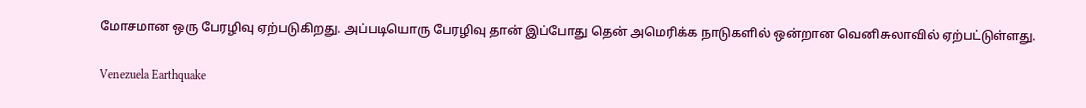மோசமான ஒரு பேரழிவு ஏற்படுகிறது. அப்படியொரு பேரழிவு தான் இப்போது தென் அமெரிக்க நாடுகளில் ஒன்றான வெனிசுலாவில் ஏற்பட்டுள்ளது.

Venezuela Earthquake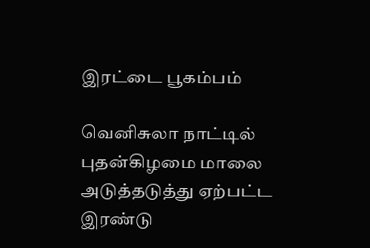இரட்டை பூகம்பம்

வெனிசுலா நாட்டில் புதன்கிழமை மாலை அடுத்தடுத்து ஏற்பட்ட இரண்டு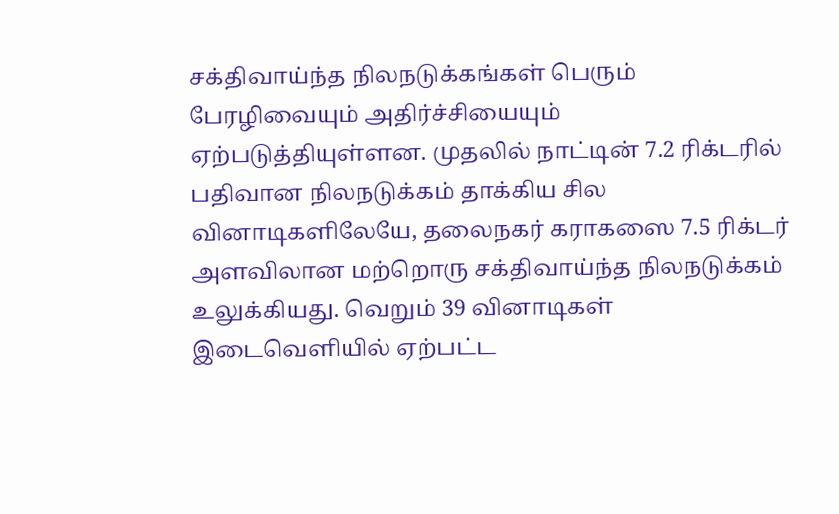சக்திவாய்ந்த நிலநடுக்கங்கள் பெரும் பேரழிவையும் அதிர்ச்சியையும் ஏற்படுத்தியுள்ளன. முதலில் நாட்டின் 7.2 ரிக்டரில் பதிவான நிலநடுக்கம் தாக்கிய சில வினாடிகளிலேயே, தலைநகர் கராகஸை 7.5 ரிக்டர் அளவிலான மற்றொரு சக்திவாய்ந்த நிலநடுக்கம் உலுக்கியது. வெறும் 39 வினாடிகள் இடைவெளியில் ஏற்பட்ட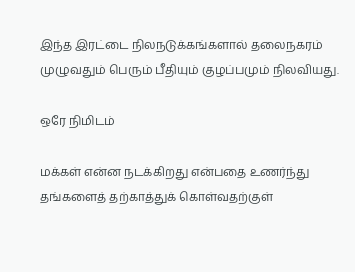இந்த இரட்டை நிலநடுக்கங்களால் தலைநகரம் முழுவதும் பெரும் பீதியும் குழப்பமும் நிலவியது.

ஒரே நிமிடம்

மக்கள் என்ன நடக்கிறது என்பதை உணர்ந்து தங்களைத் தற்காத்துக் கொள்வதற்குள்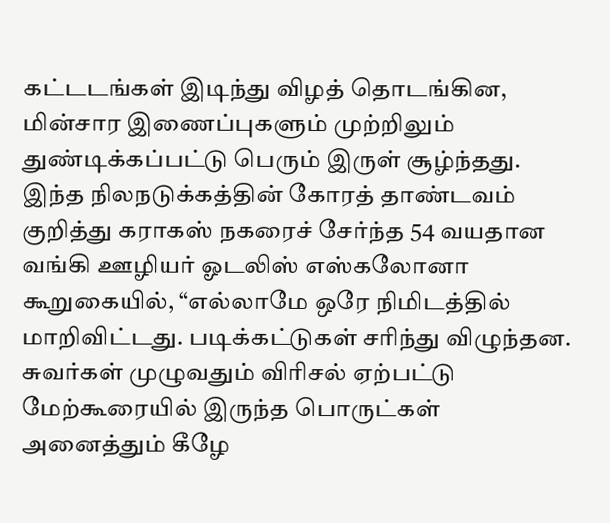கட்டடங்கள் இடிந்து விழத் தொடங்கின, மின்சார இணைப்புகளும் முற்றிலும் துண்டிக்கப்பட்டு பெரும் இருள் சூழ்ந்தது. இந்த நிலநடுக்கத்தின் கோரத் தாண்டவம் குறித்து கராகஸ் நகரைச் சேர்ந்த 54 வயதான வங்கி ஊழியர் ஓடலிஸ் எஸ்கலோனா கூறுகையில், “எல்லாமே ஒரே நிமிடத்தில் மாறிவிட்டது. படிக்கட்டுகள் சரிந்து விழுந்தன. சுவர்கள் முழுவதும் விரிசல் ஏற்பட்டு மேற்கூரையில் இருந்த பொருட்கள் அனைத்தும் கீழே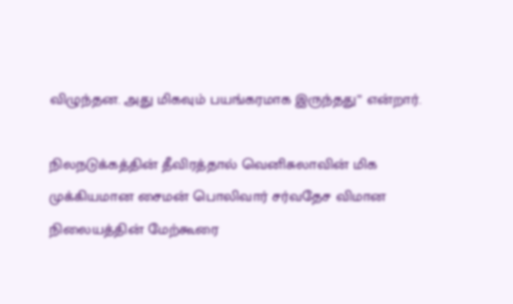விழுந்தன. அது மிகவும் பயங்கரமாக இருந்தது” என்றார்.

நிலநடுக்கத்தின் தீவிரத்தால் வெனிசுலாவின் மிக முக்கியமான சைமன் பொலிவார் சர்வதேச விமான நிலையத்தின் மேற்கூரை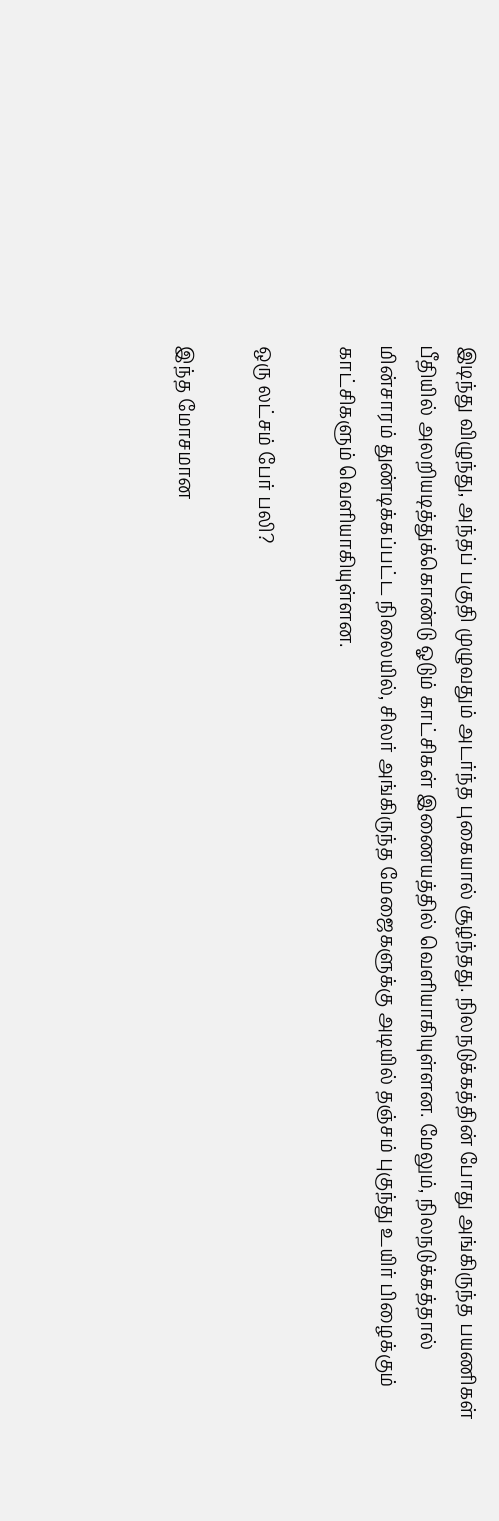இடிந்து விழுந்து, அந்தப் பகுதி முழுவதும் அடர்ந்த புகையால் சூழ்ந்தது. நிலநடுக்கத்தின் போது அங்கிருந்த பயணிகள் பீதியில் அலறியடித்துக்கொண்டு ஓடும் காட்சிகள் இணையத்தில் வெளியாகியுள்ளன. மேலும், நிலநடுக்கத்தால் மின்சாரம் துண்டிக்கப்பட்ட நிலையில், சிலர் அங்கிருந்த மேஜைகளுக்கு அடியில் தஞ்சம் புகுந்து உயிர் பிழைக்கும் காட்சிகளும் வெளியாகியுள்ளன.

ஒரு லட்சம் பேர் பலி?

இந்த மோசமான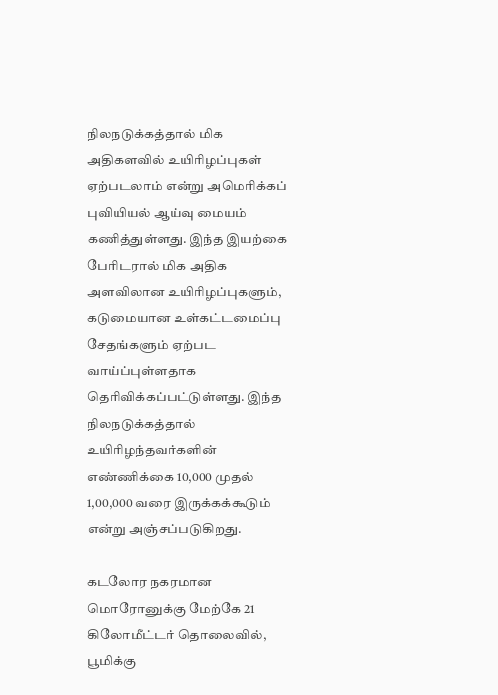நிலநடுக்கத்தால் மிக அதிகளவில் உயிரிழப்புகள் ஏற்படலாம் என்று அமெரிக்கப் புவியியல் ஆய்வு மையம் கணித்துள்ளது. இந்த இயற்கை பேரிடரால் மிக அதிக அளவிலான உயிரிழப்புகளும், கடுமையான உள்கட்டமைப்பு சேதங்களும் ஏற்பட வாய்ப்புள்ளதாக தெரிவிக்கப்பட்டுள்ளது. இந்த நிலநடுக்கத்தால் உயிரிழந்தவர்களின் எண்ணிக்கை 10,000 முதல் 1,00,000 வரை இருக்கக்கூடும் என்று அஞ்சப்படுகிறது.

கடலோர நகரமான மொரோனுக்கு மேற்கே 21 கிலோமீட்டர் தொலைவில், பூமிக்கு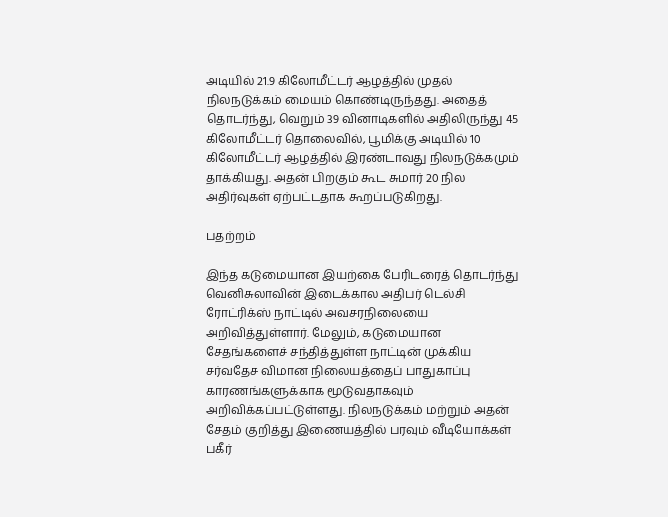அடியில் 21.9 கிலோமீட்டர் ஆழத்தில் முதல் நிலநடுக்கம் மையம் கொண்டிருந்தது. அதைத் தொடர்ந்து, வெறும் 39 வினாடிகளில் அதிலிருந்து 45 கிலோமீட்டர் தொலைவில், பூமிக்கு அடியில் 10 கிலோமீட்டர் ஆழத்தில் இரண்டாவது நிலநடுக்கமும் தாக்கியது. அதன் பிறகும் கூட சுமார் 20 நில அதிர்வுகள் ஏற்பட்டதாக கூறப்படுகிறது.

பதற்றம்

இந்த கடுமையான இயற்கை பேரிடரைத் தொடர்ந்து வெனிசுலாவின் இடைக்கால அதிபர் டெல்சி ரோட்ரிக்ஸ் நாட்டில் அவசரநிலையை அறிவித்துள்ளார். மேலும், கடுமையான சேதங்களைச் சந்தித்துள்ள நாட்டின் முக்கிய சர்வதேச விமான நிலையத்தைப் பாதுகாப்பு காரணங்களுக்காக மூடுவதாகவும் அறிவிக்கப்பட்டுள்ளது. நிலநடுக்கம் மற்றும் அதன் சேதம் குறித்து இணையத்தில் பரவும் வீடியோக்கள் பகீர்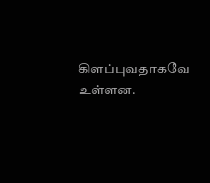கிளப்புவதாகவே உள்ளன.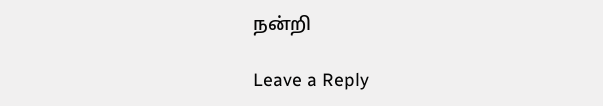நன்றி

Leave a Reply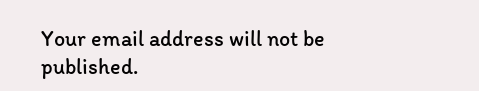Your email address will not be published.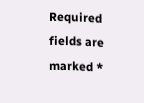Required fields are marked *